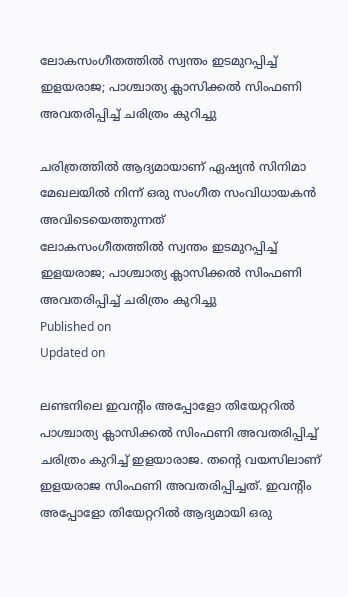ലോകസംഗീതത്തിൽ സ്വന്തം ഇടമുറപ്പിച്ച് ഇളയരാജ; പാശ്ചാത്യ ക്ലാസിക്കൽ സിംഫണി അവതരിപ്പിച്ച് ചരിത്രം കുറിച്ചു

ചരിത്രത്തില്‍ ആദ്യമായാണ് ഏഷ്യൻ സിനിമാ മേഖലയില്‍ നിന്ന് ഒരു സംഗീത സംവിധായകൻ അവിടെയെത്തുന്നത്
ലോകസംഗീതത്തിൽ സ്വന്തം ഇടമുറപ്പിച്ച് ഇളയരാജ; പാശ്ചാത്യ ക്ലാസിക്കൽ സിംഫണി അവതരിപ്പിച്ച് ചരിത്രം കുറിച്ചു
Published on
Updated on

ലണ്ടനിലെ ഇവന്റിം അപ്പോളോ തിയേറ്ററിൽ പാശ്ചാത്യ ക്ലാസിക്കൽ സിംഫണി അവതരിപ്പിച്ച് ചരിത്രം കുറിച്ച് ഇളയാരാജ. തൻ്റെ വയസിലാണ് ഇളയരാജ സിംഫണി അവതരിപ്പിച്ചത്. ഇവന്റിം അപ്പോളോ തിയേറ്ററിൽ ആദ്യമായി ഒരു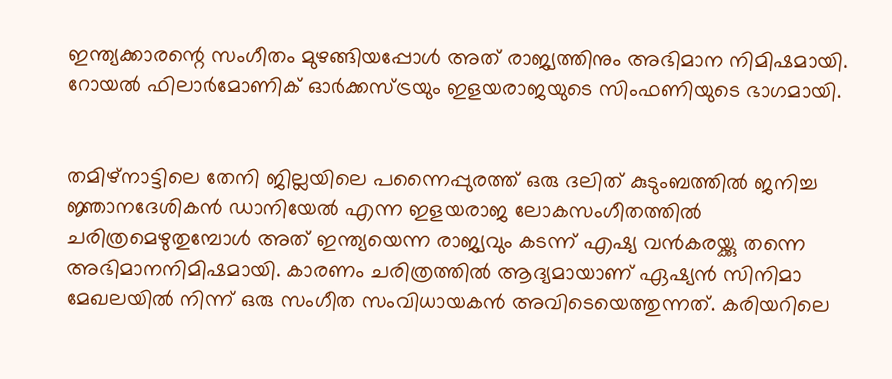ഇന്ത്യക്കാരന്റെ സംഗീതം മുഴങ്ങിയപ്പോൾ അത് രാജ്യത്തിനും അഭിമാന നിമിഷമായി. റോയൽ ഫിലാർമോണിക് ഓർക്കസ്ട്രയും ഇളയരാജയുടെ സിംഫണിയുടെ ഭാഗമായി.


തമിഴ്നാട്ടിലെ തേനി ജില്ലയിലെ പന്നൈപ്പുരത്ത് ഒരു ദലിത് കുടുംബത്തിൽ ജനിച്ച ജ്ഞാനദേശികൻ ഡാനിയേൽ എന്ന ഇളയരാജ ലോകസംഗീതത്തിൽ ചരിത്രമെഴുതുമ്പോൾ അത് ഇന്ത്യയെന്ന രാജ്യവും കടന്ന് എഷ്യ വൻകരയ്ക്കു തന്നെ അഭിമാനനിമിഷമായി. കാരണം ചരിത്രത്തില്‍ ആദ്യമായാണ് ഏഷ്യൻ സിനിമാ മേഖലയില്‍ നിന്ന് ഒരു സംഗീത സംവിധായകൻ അവിടെയെത്തുന്നത്. കരിയറിലെ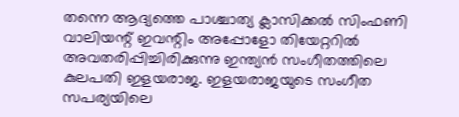തന്നെ ആദ്യത്തെ പാശ്ചാത്യ ക്ലാസിക്കല്‍ സിംഫണി വാലിയന്റ് ഇവന്റിം അപ്പോളോ തിയേറ്ററിൽ അവതരിപ്പിച്ചിരിക്കുന്നു ഇന്ത്യൻ സംഗീതത്തിലെ കുലപതി ഇളയരാജ. ഇളയരാജയുടെ സംഗീത സപര്യയിലെ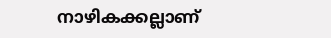നാഴികക്കല്ലാണ്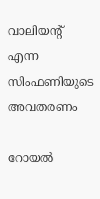വാലിയന്‍റ് എന്ന സിംഫണിയുടെ അവതരണം

റോയല്‍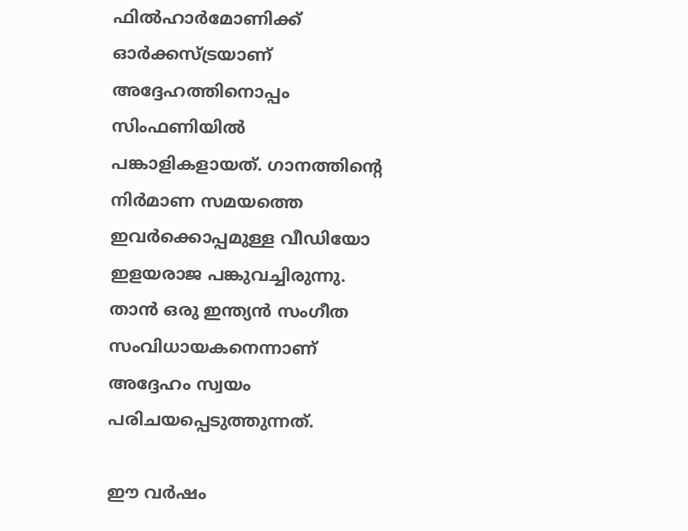ഫില്‍ഹാര്‍മോണിക്ക് ഓര്‍ക്കസ്ട്രയാണ് അദ്ദേഹത്തിനൊപ്പം സിംഫണിയില്‍ പങ്കാളികളായത്. ഗാനത്തിന്റെ നിർമാണ സമയത്തെ ഇവർക്കൊപ്പമുള്ള വീഡിയോ ഇളയരാജ പങ്കുവച്ചിരുന്നു. താൻ ഒരു ഇന്ത്യൻ സംഗീത സംവിധായകനെന്നാണ് അദ്ദേഹം സ്വയം പരിചയപ്പെടുത്തുന്നത്.

ഈ വര്‍ഷം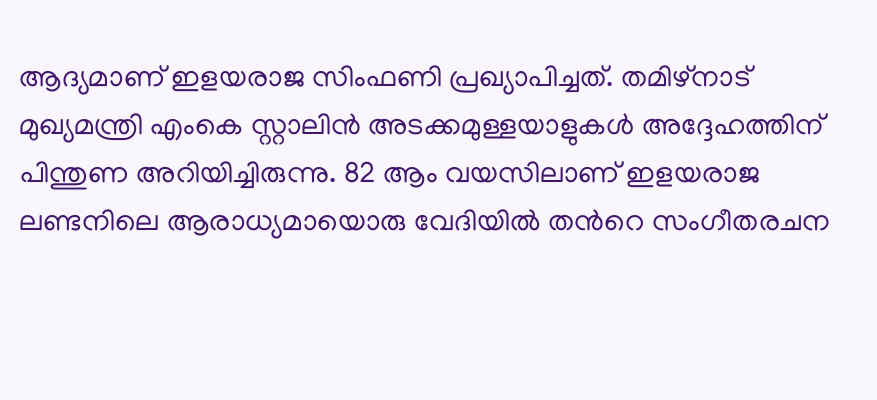ആദ്യമാണ് ഇളയരാജ സിംഫണി പ്രഖ്യാപിച്ചത്. തമിഴ്‌നാട് മുഖ്യമന്ത്രി എംകെ സ്റ്റാലിന്‍ അടക്കമുള്ളയാളുകൾ അദ്ദേഹത്തിന് പിന്തുണ അറിയിച്ചിരുന്നു. 82 ആം വയസിലാണ് ഇളയരാജ ലണ്ടനിലെ ആരാധ്യമായൊരു വേദിയിൽ തന്‍റെ സംഗീതരചന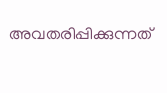അവതരിപ്പിക്കുന്നത്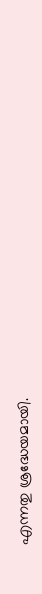എന്നതു ശ്രദ്ധേയമായി.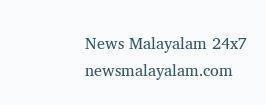News Malayalam 24x7
newsmalayalam.com